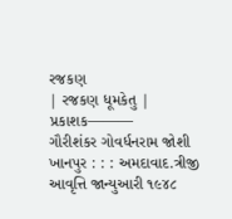રજકણ
| રજકણ ધૂમકેતુ |
પ્રકાશક———
ગૌરીશંકર ગોવર્ધનરામ જોશી
ખાનપુર : : : અમદાવાદ.ત્રીજી આવૃત્તિ જાન્યુઆરી ૧૯૪૮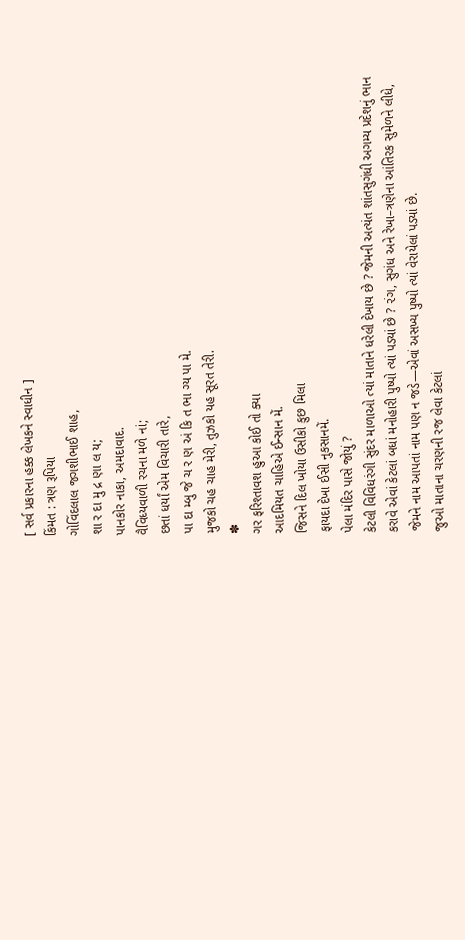[ સર્વ પ્રકારના હક્ક લેખકને સ્વાધીન ]
કિંમત : ત્રણ રૂપિયા
ગોવિંદલાલ જગશીભાઈ શાહ,
શા ર દા મુ દ્ર ણા લ ય;
પાનકોર નાકા, અમદાવાદ.
વૈવિધ્યવાળી રચના મળે નાં;
છતાં ધર્યાં એમ વિચારી તારે,
પા દા મ્બુ જે ચ ર ણ અં કિ ત ભા ગ્ય પા મે.
મુજકો ચહ ચાહ મેરી, તુઝકો યહ સૂરત તેરી.
✽
ગર ફરિશ્તાવશ હુઆ કોઈ તો ક્યા
આદમિયત ચાહિએ ઈન્સાન મેં.
જિસને દિલ ખોયા ઉસીકો કુછ મિલા
ફાયદા દેખા ઈસી નુકસાનમેં.
પેલા મંદિર પાસે જોયું ?
કેટલી વિવિધરંગી સુંદર માળાઓ ત્યાં માતાને ધરેલી દેખાય છે ? જેમની અત્યંત શાંતસુગંધી અગમ્ય પ્રદેશનું ભાન કરાવે એવાં કેટલાં બધાં મનોહારી પુષ્પો ત્યાં પડ્યાં છે ? ૨ંગ, સુગંધ અને રેખા–ત્રણેના આંતિરક સુમેળને લીધે, જેમને નામ આપતાં નામ પણ ન જડે—એવાં અસખ્ય પુષ્પો ત્યાં વેરાયેલાં પડ્યાં છે.
જુઓ માતાના ચરણની રજ લેવા કેટલાં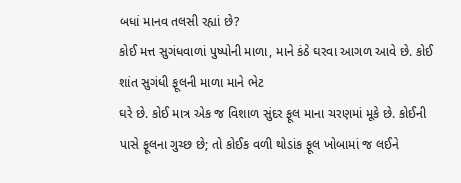બધાં માનવ તલસી રહ્યાં છે?
કોઈ મત્ત સુગંધવાળાં પુષ્પોની માળા, માને કંઠે ઘરવા આગળ આવે છે. કોઈ શાંત સુગંધી ફૂલની માળા માને ભેટ
ઘરે છે. કોઈ માત્ર એક જ વિશાળ સુંદર ફૂલ માના ચરણમાં મૂકે છે. કોઈની પાસે ફૂલના ગુચ્છ છે; તો કોઈક વળી થોડાંક ફૂલ ખોબામાં જ લઈને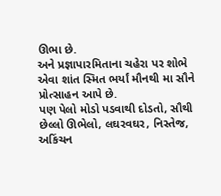ઊભા છે.
અને પ્રજ્ઞાપારમિતાના ચહેરા પર શોભે એવા શાંત સ્મિત ભર્યાં મૌનથી મા સૌને પ્રોત્સાહન આપે છે.
પણ પેલો મોડો પડવાથી દોડતો, સૌથી છેલ્લો ઊભેલો, લઘરવઘર, નિસ્તેજ, અકિંચન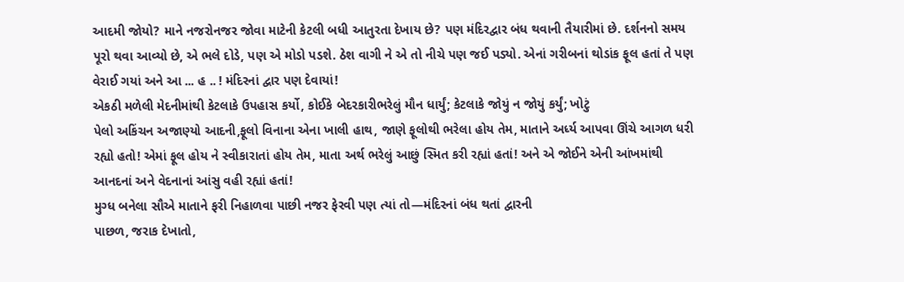આદમી જોયો? માને નજરોનજર જોવા માટેની કેટલી બધી આતુરતા દેખાય છે? પણ મંદિરદ્વાર બંધ થવાની તૈયારીમાં છે. દર્શનનો સમય પૂરો થવા આવ્યો છે, એ ભલે દોડે, પણ એ મોડો પડશે. ઠેશ વાગી ને એ તો નીચે પણ જઈ પડ્યો. એનાં ગરીબનાં થોડાંક ફૂલ હતાં તે પણ વેરાઈ ગયાં અને આ ... હ .. ! મંદિરનાં દ્વાર પણ દેવાયાં!
એકઠી મળેલી મેદનીમાંથી કેટલાકે ઉપહાસ કર્યો, કોઈકે બેદરકારીભરેલું મૌન ધાર્યું; કેટલાકે જોયું ન જોયું કર્યું; ખોટું
પેલો અકિંચન અજાણ્યો આદની,ફૂલો વિનાના એના ખાલી હાથ, જાણે ફૂલોથી ભરેલા હોય તેમ, માતાને અર્ધ્ય આપવા ઊંચે આગળ ધરી રહ્યો હતો! એમાં ફૂલ હોય ને સ્વીકારાતાં હોય તેમ, માતા અર્થ ભરેલું આછું સ્મિત કરી રહ્યાં હતાં! અને એ જોઈને એની આંખમાંથી આનદનાં અને વેદનાનાં આંસુ વહી રહ્યાં હતાં!
મુગ્ધ બનેલા સૌએ માતાને ફરી નિહાળવા પાછી નજર ફેરવી પણ ત્યાં તો—મંદિરનાં બંધ થતાં દ્વારની
પાછળ, જરાક દેખાતો,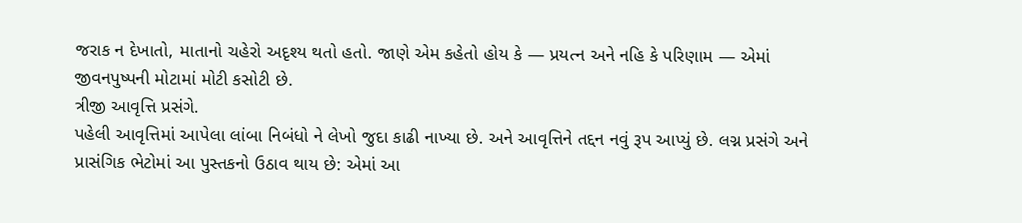જરાક ન દેખાતો, માતાનો ચહેરો અદૃશ્ય થતો હતો. જાણે એમ કહેતો હોય કે — પ્રયત્ન અને નહિ કે પરિણામ — એમાં જીવનપુષ્પની મોટામાં મોટી કસોટી છે.
ત્રીજી આવૃત્તિ પ્રસંગે.
પહેલી આવૃત્તિમાં આપેલા લાંબા નિબંધો ને લેખો જુદા કાઢી નાખ્યા છે. અને આવૃત્તિને તદ્દન નવું રૂપ આપ્યું છે. લગ્ન પ્રસંગે અને પ્રાસંગિક ભેટોમાં આ પુસ્તકનો ઉઠાવ થાય છે: એમાં આ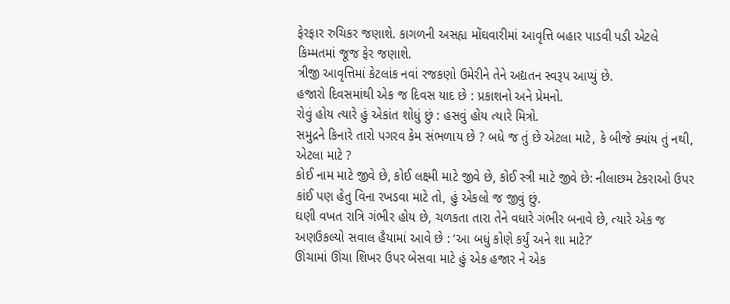ફેરફાર રુચિકર જણાશે. કાગળની અસહ્ય મોંઘવારીમાં આવૃત્તિ બહાર પાડવી પડી એટલે કિમ્મતમાં જૂજ ફેર જણાશે.
ત્રીજી આવૃત્તિમાં કેટલાંક નવાં રજકણો ઉમેરીને તેને અદ્યતન સ્વરૂપ આપ્યું છે.
હજારો દિવસમાંથી એક જ દિવસ યાદ છે : પ્રકાશનો અને પ્રેમનો.
રોવું હોય ત્યારે હું એકાંત શોધું છું : હસવું હોય ત્યારે મિત્રો.
સમુદ્રને કિનારે તારો પગરવ કેમ સંભળાય છે ? બધે જ તું છે એટલા માટે, કે બીજે ક્યાંય તું નથી, એટલા માટે ?
કોઈ નામ માટે જીવે છે, કોઈ લક્ષ્મી માટે જીવે છે, કોઈ સ્ત્રી માટે જીવે છે: નીલાછમ ટેકરાઓ ઉપર કાંઈ પણ હેતુ વિના રખડવા માટે તો, હું એકલો જ જીવું છું.
ઘણી વખત રાત્રિ ગંભીર હોય છે, ચળકતા તારા તેને વધારે ગંભીર બનાવે છે, ત્યારે એક જ અણઉકલ્યો સવાલ હૈયામાં આવે છે : ‘આ બધું કોણે કર્યું અને શા માટે?’
ઊંચામાં ઊંચા શિખર ઉપર બેસવા માટે હું એક હજાર ને એક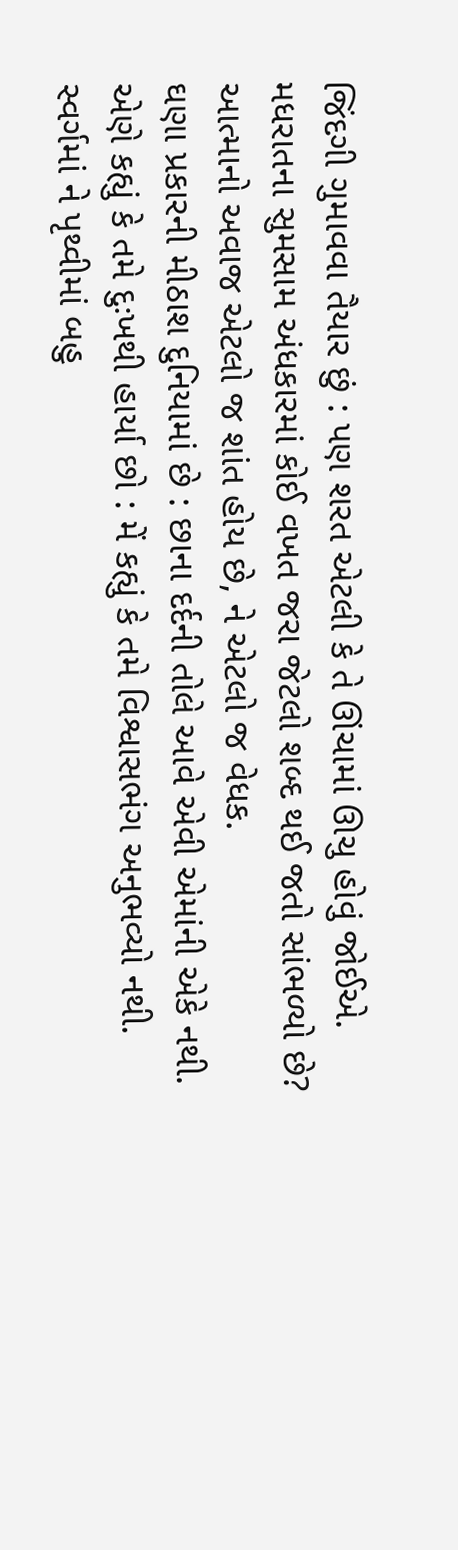જિંદગી ગુમાવવા તૈયાર છું : પણ શરત એટલી કે તે ઊંચામાં ઊચુ હોવું જોઈએ.
મધરાતના સુમસામ અંધકારમાં કોઈ વખત જરા જેટલો શબ્દ થઈ જતો સાંભળ્યો છે? આત્માનો અવાજ એટલો જ શાંત હોય છે, ને એટલો જ વેધક.
ઘણા પ્રકારની મીઠાશ દુનિયામાં છે : છાના દર્દની તોલે આવે એવી એમાંની એકે નથી.
એણે કહ્યું કે તમે દુઃખથી હાર્યા છો : મેં કહ્યું કે તમે વિશ્વાસભંગ અનુભવ્યો નથી.
સ્વર્ગમાં ને પૃથ્વીમાં બહુ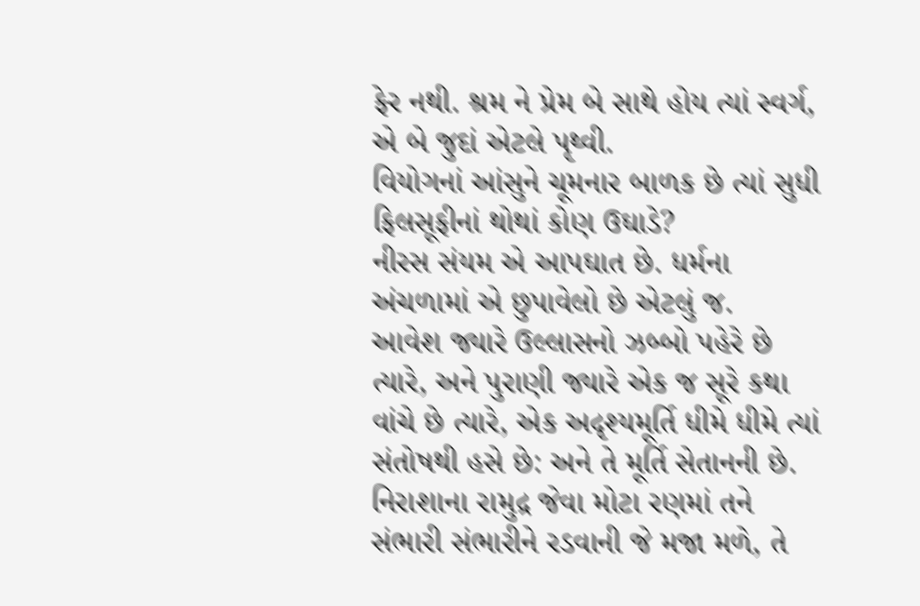ફેર નથી. શ્રમ ને પ્રેમ બે સાથે હોય ત્યાં સ્વર્ગ, એ બે જુદાં એટલે પૃથ્વી.
વિયોગનાં આંસુને ચૂમનાર બાળક છે ત્યાં સુધી ફિલસૂફીનાં થોથાં કોણ ઉઘાડે?
નીરસ સંયમ એ આપઘાત છે. ધર્મના અંચળામાં એ છુપાવેલો છે એટલું જ.
આવેશ જ્યારે ઉલ્લાસનો ઝબ્બો પહેરે છે ત્યારે, અને પુરાણી જ્યારે એક જ સૂરે કથા વાંચે છે ત્યારે, એક અદૃશ્યમૂર્તિ ધીમે ધીમે ત્યાં સંતોષથી હસે છે: અને તે મૂર્તિ સેતાનની છે.
નિરાશાના રામુદ્ર જેવા મોટા રણમાં તને સંભારી સંભારીને રડવાની જે મજા મળે, તે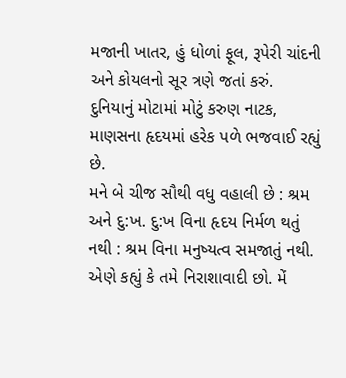મજાની ખાતર, હું ધોળાં ફૂલ, રૂપેરી ચાંદની અને કોયલનો સૂર ત્રણે જતાં કરું.
દુનિયાનું મોટામાં મોટું કરુણ નાટક, માણસના હૃદયમાં હરેક પળે ભજવાઈ રહ્યું છે.
મને બે ચીજ સૌથી વધુ વહાલી છે : શ્રમ અને દુ:ખ. દુ:ખ વિના હૃદય નિર્મળ થતું નથી : શ્રમ વિના મનુષ્યત્વ સમજાતું નથી.
એણે કહ્યું કે તમે નિરાશાવાદી છો. મેં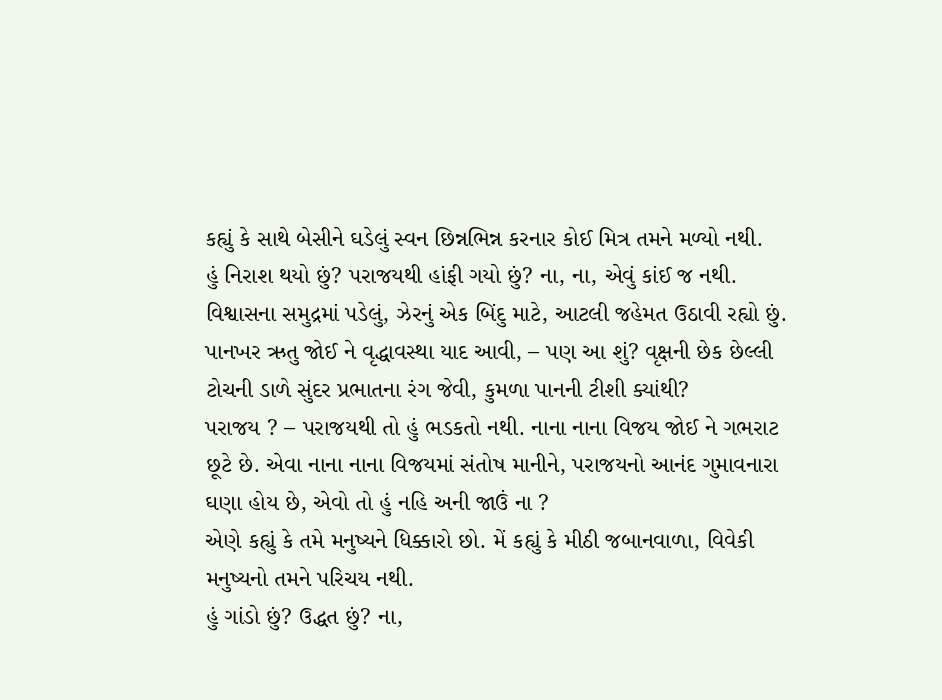કહ્યું કે સાથે બેસીને ઘડેલું સ્વન છિન્નભિન્ન કરનાર કોઈ મિત્ર તમને મળ્યો નથી.
હું નિરાશ થયો છું? પરાજયથી હાંફી ગયો છું? ના, ના, એવું કાંઈ જ નથી. વિશ્વાસના સમુદ્રમાં પડેલું, ઝેરનું એક બિંદુ માટે, આટલી જહેમત ઉઠાવી રહ્યો છું.
પાનખર ઋતુ જોઈ ને વૃદ્ધાવસ્થા યાદ આવી, – પણ આ શું? વૃક્ષની છેક છેલ્લી ટોચની ડાળે સુંદર પ્રભાતના રંગ જેવી, કુમળા પાનની ટીશી ક્યાંથી?
પરાજય ? – પરાજયથી તો હું ભડકતો નથી. નાના નાના વિજય જોઈ ને ગભરાટ છૂટે છે. એવા નાના નાના વિજયમાં સંતોષ માનીને, પરાજયનો આનંદ ગુમાવનારા ઘણા હોય છે, એવો તો હું નહિ અની જાઉં ના ?
એણે કહ્યું કે તમે મનુષ્યને ધિક્કારો છો. મેં કહ્યું કે મીઠી જબાનવાળા, વિવેકી મનુષ્યનો તમને પરિચય નથી.
હું ગાંડો છું? ઉદ્ધત છું? ના,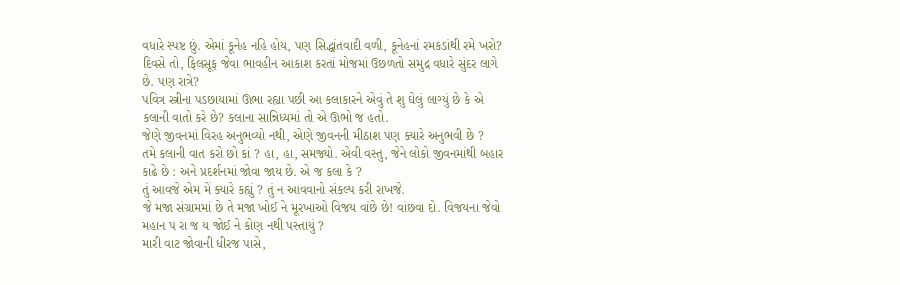વધારે સ્પષ્ટ છું. એમાં કૂનેહ નહિ હોય, પણ સિદ્ધાંતવાદી વળી, કૂનેહનાં રમકડાંથી રમે ખરો?
દિવસે તો, ફિલસૂફ જેવા ભાવહીન આકાશ કરતાં મોજમાં ઉછળતો સમુદ્ર વધારે સુંદર લાગે છે. પણ રાત્રે?
પવિત્ર સ્ત્રીના પડછાયામાં ઊભા રહ્યા પછી આ કલાકારને એવું તે શુ ઘેલું લાગ્યું છે કે એ કલાની વાતો કરે છે? કલાના સાન્નિધ્યમાં તો એ ઊભો જ હતો.
જેણે જીવનમાં વિરહ અનુભવ્યો નથી, એણે જીવનની મીઠાશ પણ ક્યારે અનુભવી છે ?
તમે કલાની વાત કરો છો કાં ? હા, હા, સમજ્યો. એવી વસ્તુ, જેને લોકો જીવનમાંથી બહાર કાઢે છે : અને પ્રદર્શનમાં જોવા જાય છે. એ જ કલા કે ?
તું આવજે એમ મેં ક્યારે કહ્યું ? તું ન આવવાનો સંકલ્પ કરી રાખજે.
જે મજા સંગ્રામમાં છે તે મજા ખોઈ ને મૂરખાઓ વિજય વાંછે છે! વાંછવા દો. વિજયના જેવો મહાન પ રા જ ય જોઈ ને કોણ નથી પસ્તાયું ?
મારી વાટ જોવાની ધીરજ પાસે,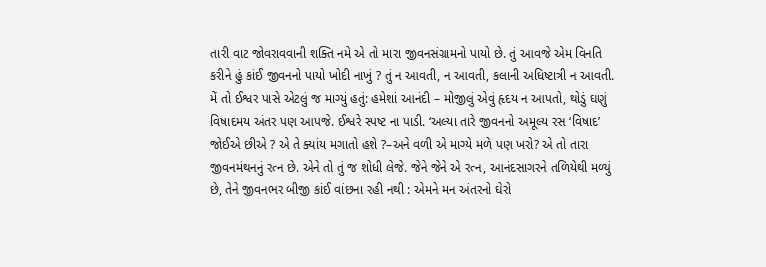તારી વાટ જોવરાવવાની શક્તિ નમે એ તો મારા જીવનસંગ્રામનો પાયો છે. તું આવજે એમ વિનતિ કરીને હું કાંઈ જીવનનો પાયો ખોદી નાખું ? તું ન આવતી, ન આવતી, કલાની અધિષ્ટાત્રી ન આવતી.
મેં તો ઈશ્વર પાસે એટલું જ માગ્યું હતું: હમેશાં આનંદી – મોજીલું એવું હૃદય ન આપતો, થોડું ઘણું વિષાદમય અંતર પણ આપજે. ઈશ્વરે સ્પષ્ટ ના પાડી. ‘અલ્યા તારે જીવનનો અમૂલ્ય રસ ‘વિષાદ’ જોઈએ છીએ ? એ તે ક્યાંય મગાતો હશે ?–અને વળી એ માગ્યે મળે પણ ખરો? એ તો તારા જીવનમંથનનું રત્ન છે. એને તો તું જ શોધી લેજે. જેને જેને એ રત્ન, આનંદસાગરને તળિયેથી મળ્યું છે, તેને જીવનભર બીજી કાંઈ વાંછના રહી નથી : એમને મન અંતરનો ઘેરો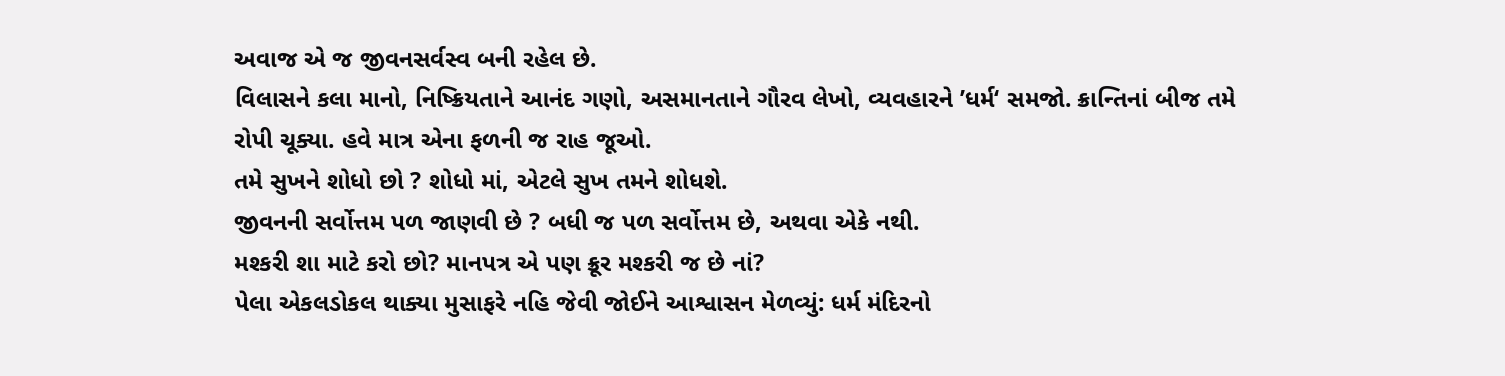અવાજ એ જ જીવનસર્વસ્વ બની રહેલ છે.
વિલાસને કલા માનો, નિષ્ક્રિયતાને આનંદ ગણો, અસમાનતાને ગૌરવ લેખો, વ્યવહારને ’ધર્મ‘ સમજો. ક્રાન્તિનાં બીજ તમે રોપી ચૂક્યા. હવે માત્ર એના ફળની જ રાહ જૂઓ.
તમે સુખને શોધો છો ? શોધો માં, એટલે સુખ તમને શોધશે.
જીવનની સર્વોત્તમ પળ જાણવી છે ? બધી જ પળ સર્વોત્તમ છે, અથવા એકે નથી.
મશ્કરી શા માટે કરો છો? માનપત્ર એ પણ ક્રૂર મશ્કરી જ છે નાં?
પેલા એકલડોકલ થાક્યા મુસાફરે નહિ જેવી જોઈને આશ્વાસન મેળવ્યું: ધર્મ મંદિરનો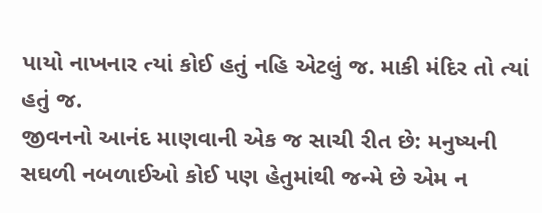પાયો નાખનાર ત્યાં કોઈ હતું નહિ એટલું જ. માકી મંદિર તો ત્યાં હતું જ.
જીવનનો આનંદ માણવાની એક જ સાચી રીત છે: મનુષ્યની સઘળી નબળાઈઓ કોઈ પણ હેતુમાંથી જન્મે છે એમ ન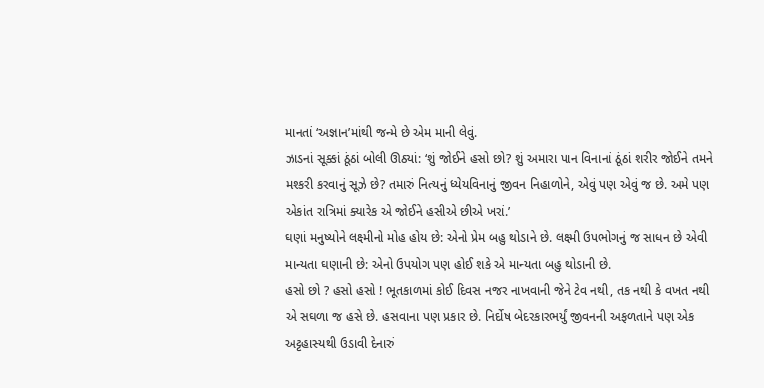માનતાં ‘અજ્ઞાન’માંથી જન્મે છે એમ માની લેવું.
ઝાડનાં સૂક્કાં ઠૂંઠાં બોલી ઊઠ્યાં: ‘શું જોઈને હસો છો? શું અમારા પાન વિનાનાં ઠૂંઠાં શરીર જોઈને તમને મશ્કરી કરવાનું સૂઝે છે? તમારું નિત્યનું ધ્યેયવિનાનું જીવન નિહાળોને, એવું પણ એવું જ છે. અમે પણ એકાંત રાત્રિમાં ક્યારેક એ જોઈને હસીએ છીએ ખરાં.’
ઘણાં મનુષ્યોને લક્ષ્મીનો મોહ હોય છે: એનો પ્રેમ બહુ થોડાને છે. લક્ષ્મી ઉપભોગનું જ સાધન છે એવી માન્યતા ઘણાની છે: એનો ઉપયોગ પણ હોઈ શકે એ માન્યતા બહુ થોડાની છે.
હસો છો ? હસો હસો ! ભૂતકાળમાં કોઈ દિવસ નજર નાખવાની જેને ટેવ નથી, તક નથી કે વખત નથી એ સઘળા જ હસે છે. હસવાના પણ પ્રકાર છે. નિર્દોષ બેદરકારભર્યું જીવનની અફળતાને પણ એક અટ્ટહાસ્યથી ઉડાવી દેનારું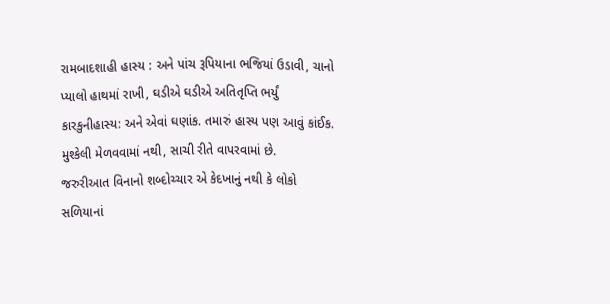રામબાદશાહી હાસ્ય : અને પાંચ રૂપિયાના ભજિયાં ઉડાવી, ચાનો પ્યાલો હાથમાં રાખી, ઘડીએ ઘડીએ અતિતૃપ્તિ ભર્યું કારકુનીહાસ્ય: અને એવાં ઘણાંક. તમારું હાસ્ય પણ આવું કાંઈક.
મુશ્કેલી મેળવવામાં નથી, સાચી રીતે વાપરવામાં છે.
જરુરીઆત વિનાનો શબ્દોચ્ચાર એ કેદખાનું નથી કે લોકો સળિયાનાં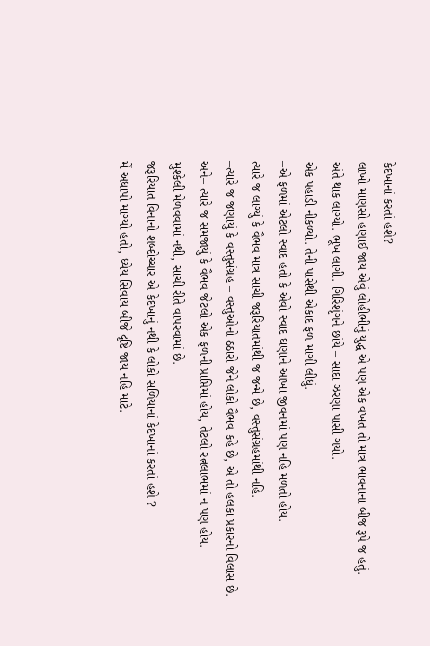કેદખાનાં કરતાં હશે?
લાખો માણસો હણાઈ જાય એવું લોહીભીનું યુદ્ધ એ પણ એક વખત તો માત્ર ભાવનાના બીજ રૂપે જ હતું.
અંતે થાક લાગ્યો. ભૂખ લાગી. ગિરિશૃંગને છાંયે – સાદા ઝરણા પાસી ગયો.
એક પહાડી નીકળ્યો. તેની પાસેથી એકાદ ફળ માગી લીધું.
–એ ફળમાં એટલો સ્વાદ હતો કે એવો સ્વાદ ઘણાને આખા જીવનમાં પણ નહિ મળતો હોય.
ત્યારે જ લાગ્યું કે વૈભવ માત્ર સાચી જરૂરિયાતમાંથી જ જન્મે છે, વસ્તુસંગ્રહમાંથી નહિ.
–ત્યારે જ જણાયું કે વસ્તુસંગ્રહ – વસ્તુઓનો ઠઠારો જેને લોકો વૈભવ કહે છે, એ તો હલકા પ્રકારનો વિલાસ છે.
અને– ત્યારે જ સમજાયું કે વૈભવ જેટલો એક ફળની પ્રાપ્તિમાં હોય, તેટલો રત્નલાભમાં ન પણ હોય.
મુશ્કેલી મેળવવામાં નથી, સાચી રીતે વાપરવામાં છે.
જરૂરિયાત વિનાનો શબ્દોચ્ચાર એ કેદખાનું નથી કે લોકો સળિયાનાં કેદખાનાં કરતાં હશે ?
મેં અધાપો માગ્યો હતો, ધ્યેય સિવાય બીજે દૃષ્ટિ જાય નહિ માટે.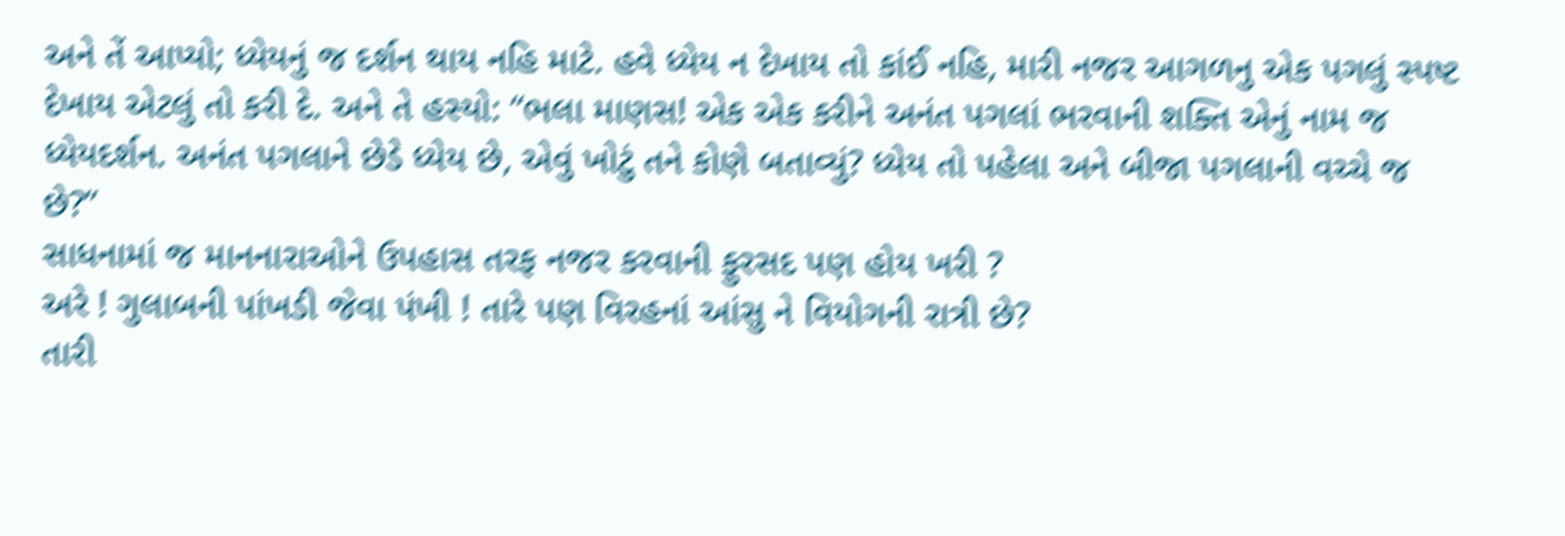અને તેં આપ્યો; ધ્યેયનું જ દર્શન થાય નહિ માટે. હવે ધ્યેય ન દેખાય તો કાંઈ નહિ, મારી નજર આગળનુ એક પગલું સ્પષ્ટ દેખાય એટલું તો કરી દે. અને તે હસ્યો: “ભલા માણસ! એક એક કરીને અનંત પગલાં ભરવાની શક્તિ એનું નામ જ ધ્યેયદર્શન. અનંત પગલાને છેડે ધ્યેય છે, એવું ખોટું તને કોણે બતાવ્યું? ધ્યેય તો પહેલા અને બીજા પગલાની વચ્ચે જ છે?”
સાધનામાં જ માનનારાઓને ઉપહાસ તરફ નજર કરવાની ફુરસદ પણ હોય ખરી ?
અરે ! ગુલાબની પાંખડી જેવા પંખી ! તારે પણ વિરહનાં આંસુ ને વિયોગની રાત્રી છે?
તારી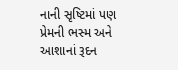નાની સૃષ્ટિમાં પણ પ્રેમની ભસ્મ અને આશાનાં રૂદન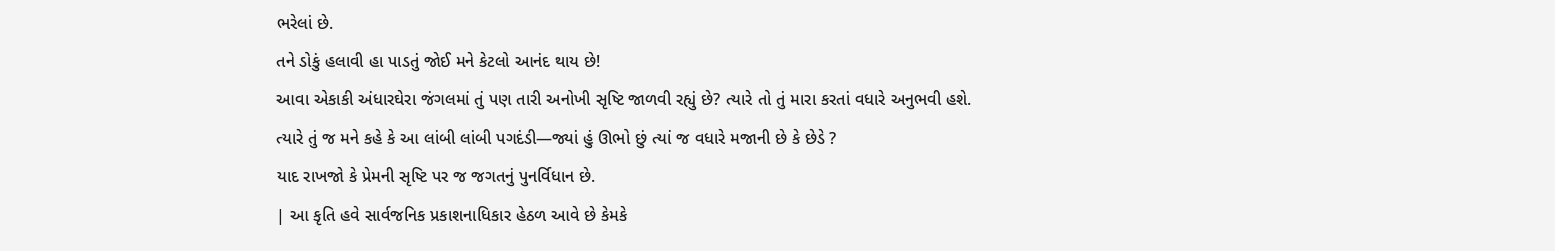ભરેલાં છે.
તને ડોકું હલાવી હા પાડતું જોઈ મને કેટલો આનંદ થાય છે!
આવા એકાકી અંધારઘેરા જંગલમાં તું પણ તારી અનોખી સૃષ્ટિ જાળવી રહ્યું છે? ત્યારે તો તું મારા કરતાં વધારે અનુભવી હશે.
ત્યારે તું જ મને કહે કે આ લાંબી લાંબી પગદંડી—જ્યાં હું ઊભો છું ત્યાં જ વધારે મજાની છે કે છેડે ?
યાદ રાખજો કે પ્રેમની સૃષ્ટિ પર જ જગતનું પુનર્વિધાન છે.
| આ કૃતિ હવે સાર્વજનિક પ્રકાશનાધિકાર હેઠળ આવે છે કેમકે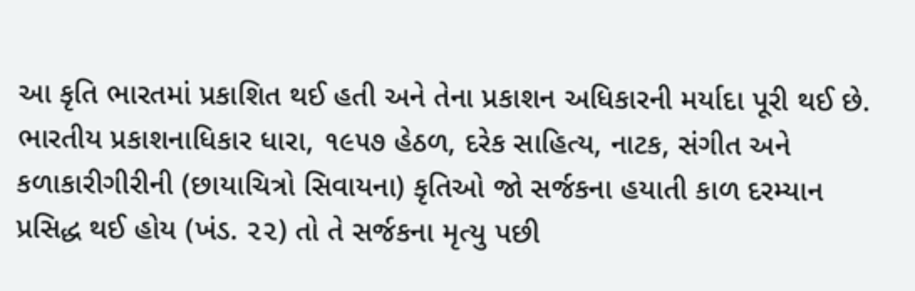આ કૃતિ ભારતમાં પ્રકાશિત થઈ હતી અને તેના પ્રકાશન અધિકારની મર્યાદા પૂરી થઈ છે. ભારતીય પ્રકાશનાધિકાર ધારા, ૧૯૫૭ હેઠળ, દરેક સાહિત્ય, નાટક, સંગીત અને કળાકારીગીરીની (છાયાચિત્રો સિવાયના) કૃતિઓ જો સર્જકના હયાતી કાળ દરમ્યાન પ્રસિદ્ધ થઈ હોય (ખંડ. ૨૨) તો તે સર્જકના મૃત્યુ પછી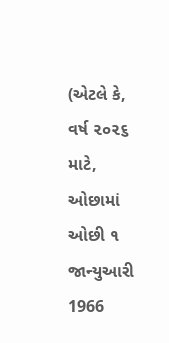(એટલે કે, વર્ષ ૨૦૨૬ માટે, ઓછામાં ઓછી ૧ જાન્યુઆરી 1966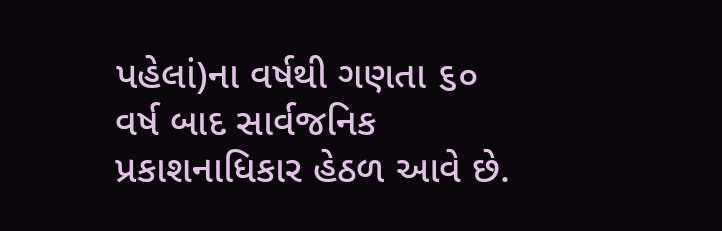પહેલાં)ના વર્ષથી ગણતા ૬૦ વર્ષ બાદ સાર્વજનિક પ્રકાશનાધિકાર હેઠળ આવે છે.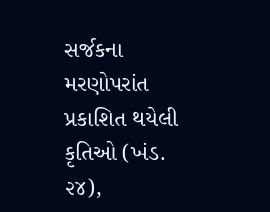સર્જકના મરણોપરાંત પ્રકાશિત થયેલી કૃતિઓ (ખંડ. ૨૪),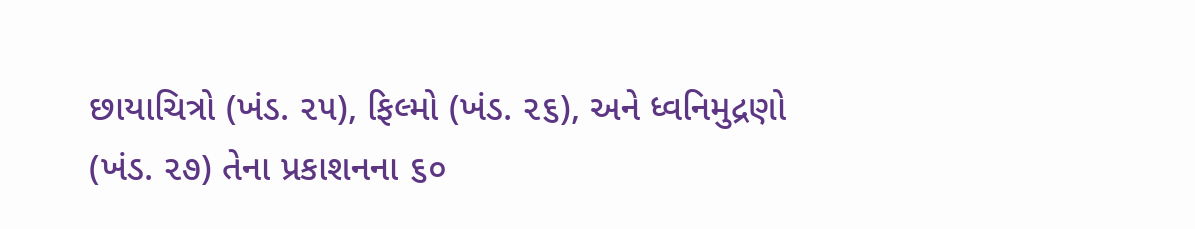છાયાચિત્રો (ખંડ. ૨૫), ફિલ્મો (ખંડ. ૨૬), અને ધ્વનિમુદ્રણો (ખંડ. ૨૭) તેના પ્રકાશનના ૬૦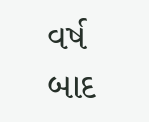વર્ષ બાદ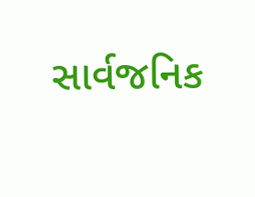સાર્વજનિક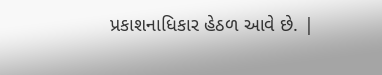પ્રકાશનાધિકાર હેઠળ આવે છે. |